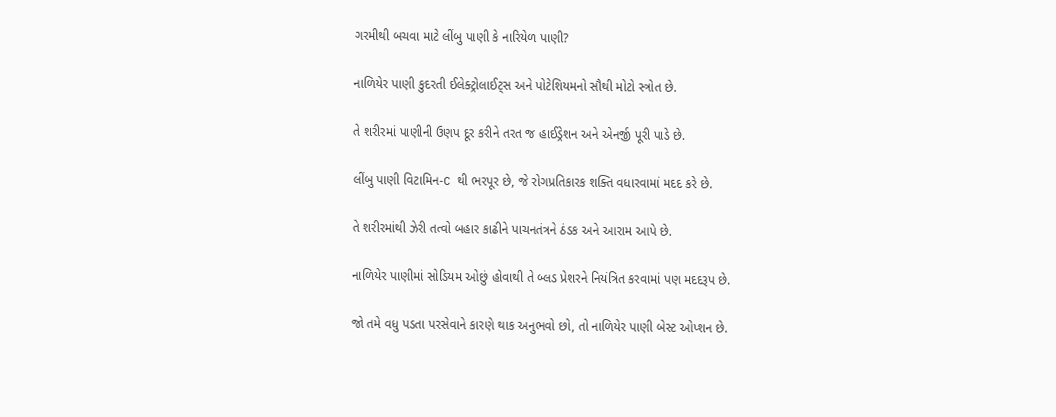ગરમીથી બચવા માટે લીંબુ પાણી કે નારિયેળ પાણી?

નાળિયેર પાણી કુદરતી ઈલેક્ટ્રોલાઈટ્સ અને પોટેશિયમનો સૌથી મોટો સ્ત્રોત છે.

તે શરીરમાં પાણીની ઉણપ દૂર કરીને તરત જ હાઈડ્રેશન અને એનર્જી પૂરી પાડે છે.

લીંબુ પાણી વિટામિન-C થી ભરપૂર છે, જે રોગપ્રતિકારક શક્તિ વધારવામાં મદદ કરે છે.

તે શરીરમાંથી ઝેરી તત્વો બહાર કાઢીને પાચનતંત્રને ઠંડક અને આરામ આપે છે.

નાળિયેર પાણીમાં સોડિયમ ઓછું હોવાથી તે બ્લડ પ્રેશરને નિયંત્રિત કરવામાં પણ મદદરૂપ છે.

જો તમે વધુ પડતા પરસેવાને કારણે થાક અનુભવો છો, તો નાળિયેર પાણી બેસ્ટ ઓપ્શન છે.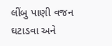લીંબુ પાણી વજન ઘટાડવા અને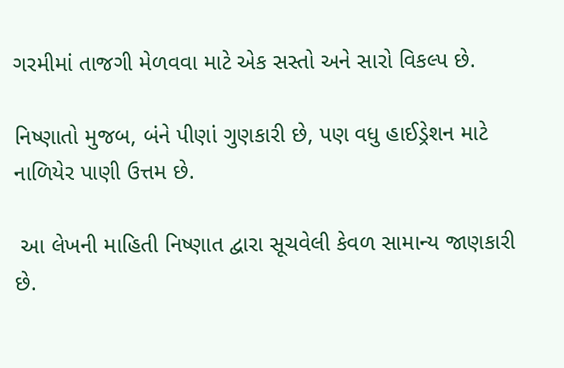ગરમીમાં તાજગી મેળવવા માટે એક સસ્તો અને સારો વિકલ્પ છે.

નિષ્ણાતો મુજબ, બંને પીણાં ગુણકારી છે, પણ વધુ હાઈડ્રેશન માટે નાળિયેર પાણી ઉત્તમ છે.

 આ લેખની માહિતી નિષ્ણાત દ્વારા સૂચવેલી કેવળ સામાન્ય જાણકારી છે.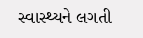સ્વાસ્થ્યને લગતી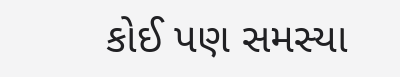કોઈ પણ સમસ્યા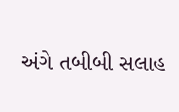અંગે તબીબી સલાહ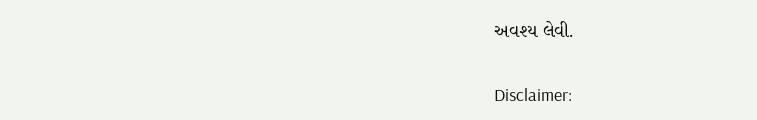અવશ્ય લેવી.

Disclaimer: